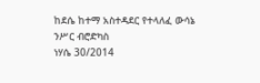ከደሴ ከተማ አስተዳደር የተላለፈ ውሳኔ
ንሥር ብሮድካስ
ነሃሴ 30/2014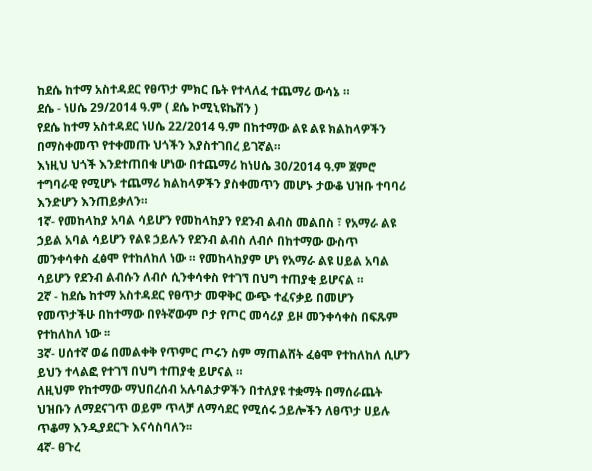ከደሴ ከተማ አስተዳደር የፀጥታ ምክር ቤት የተላለፈ ተጨማሪ ውሳኔ ።
ደሴ - ነሀሴ 29/2014 ዓ.ም ( ደሴ ኮሚኒዩኬሽን )
የደሴ ከተማ አስተዳደር ነሀሴ 22/2014 ዓ.ም በከተማው ልዩ ልዩ ክልከላዎችን በማስቀመጥ የተቀመጡ ህጎችን እያስተገበረ ይገኛል።
እነዚህ ህጎች እንደተጠበቁ ሆነው በተጨማሪ ከነሀሴ 30/2014 ዓ.ም ጀምሮ ተግባራዊ የሚሆኑ ተጨማሪ ክልከላዎችን ያስቀመጥን መሆኑ ታውቆ ህዝቡ ተባባሪ እንድሆን እንጠይቃለን።
1ኛ- የመከላከያ አባል ሳይሆን የመከላከያን የደንብ ልብስ መልበስ ፣ የአማራ ልዩ ኃይል አባል ሳይሆን የልዩ ኃይሉን የደንብ ልብስ ለብሶ በከተማው ውስጥ መንቀሳቀስ ፈፅሞ የተከለከለ ነው ። የመከላከያም ሆነ የአማራ ልዩ ሀይል አባል ሳይሆን የደንብ ልብሱን ለብሶ ሲንቀሳቀስ የተገኘ በህግ ተጠያቂ ይሆናል ።
2ኛ - ከደሴ ከተማ አስተዳደር የፀጥታ መዋቅር ውጭ ተፈናቃይ በመሆን የመጥታችሁ በከተማው በየትኛውም ቦታ የጦር መሳሪያ ይዞ መንቀሳቀስ በፍጹም የተከለከለ ነው ፡፡
3ኛ- ሀሰተኛ ወሬ በመልቀቅ የጥምር ጦሩን ስም ማጠልሸት ፈፅሞ የተከለከለ ሲሆን ይህን ተላልፎ የተገኘ በህግ ተጠያቂ ይሆናል ።
ለዚህም የከተማው ማህበረሰብ አሉባልታዎችን በተለያዩ ተቋማት በማሰራጨት ህዝቡን ለማደናገጥ ወይም ጥላቻ ለማሳደር የሚሰሩ ኃይሎችን ለፀጥታ ሀይሉ ጥቆማ እንዲያደርጉ እናሳስባለን፡፡
4ኛ- ፀጉረ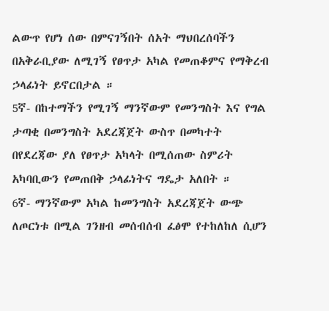ልውጥ የሆነ ሰው በምናገኝበት ሰአት ማህበረሰባችን በአቅራቢያው ለሚገኝ የፀጥታ አካል የመጠቆምና የማቅረብ ኃላፊነት ይኖርበታል ።
5ኛ- በከተማችን የሚገኝ ማንኛውም የመንግስት እና የግል ታጣቂ በመንግስት አደረጃጀት ውስጥ በመካተት በየደረጃው ያለ የፀጥታ አካላት በሚሰጠው ስምሪት አካባቢውን የመጠበቅ ኃላፊነትና ግዴታ አለበት ።
6ኛ- ማንኛውም አካል ከመንግስት አደረጃጀት ውጭ ለጦርነቱ በሚል ገንዘብ መሰብሰብ ፈፅሞ የተከለከለ ሲሆን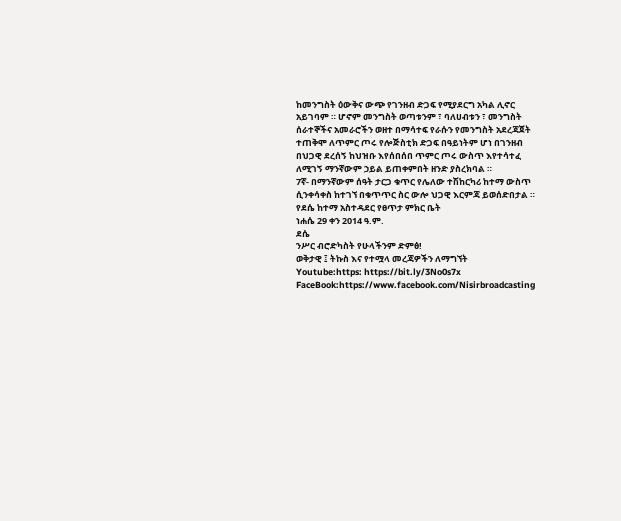ከመንግስት ዕውቅና ውጭ የገንዘብ ድጋፍ የሚያደርግ አካል ሊኖር አይገባም ። ሆኖም መንግስት ወጣቱንም ፣ ባለሀብቱን ፣ መንግስት ሰራተኞችና አመራሮችን ወዘተ በማሳተፍ የራሱን የመንግስት አደረጃጀት ተጠቅሞ ለጥምር ጦሩ የሎጅስቲክ ድጋፍ በዓይነትም ሆነ በገንዘብ በህጋዊ ደረሰኝ ከህዝቡ እየሰበሰበ ጥምር ጦሩ ውስጥ እየተሳተፈ ለሚገኝ ማንኛውም ኃይል ይጠቀምበት ዘንድ ያስረክባል ።
7ኛ- በማንኛውም ሰዓት ታርጋ ቁጥር የሌለው ተሽከርካሪ ከተማ ውስጥ ሲንቀሳቀስ ከተገኘ በቁጥጥር ስር ውሎ ህጋዊ እርምጃ ይወሰድበታል ።
የደሴ ከተማ አስተዳደር የፀጥታ ምክር ቤት
ነሐሴ 29 ቀን 2014 ዓ.ም.
ደሴ
ንሥር ብሮድካስት የሁላችንም ድምፅ!
ወቅታዊ ፤ ትኩስ እና የተሟላ መረጃዎችን ለማግኘት
Youtube:https: https://bit.ly/3No0s7x
FaceBook:https://www.facebook.com/Nisirbroadcasting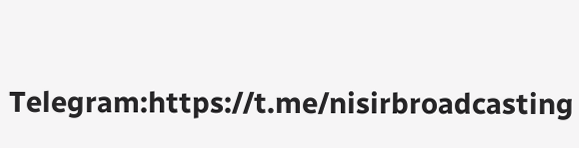Telegram:https://t.me/nisirbroadcasting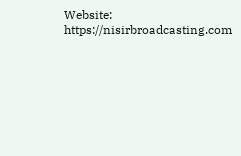Website: https://nisirbroadcasting.com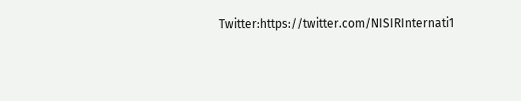Twitter:https://twitter.com/NISIRInternati1